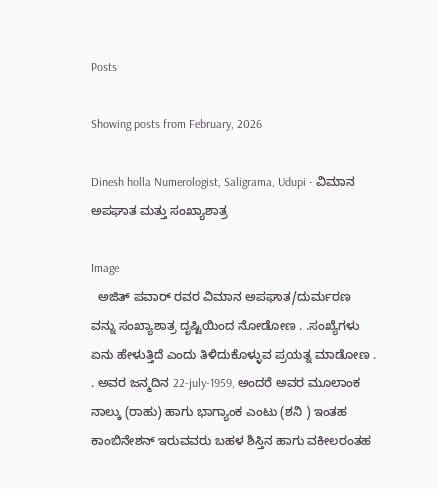Posts

Showing posts from February, 2026

Dinesh holla Numerologist, Saligrama, Udupi - ವಿಮಾನ ಅಪಘಾತ ಮತ್ತು ಸಂಖ್ಯಾಶಾತ್ರ

Image
  ಅಜಿತ್ ಪವಾರ್ ರವರ ವಿಮಾನ ಅಪಘಾತ/ದುರ್ಮರಣ ವನ್ನು ಸಂಖ್ಯಾಶಾತ್ರ ದೃಷ್ಟಿಯಿಂದ ನೋಡೋಣ . .ಸಂಖ್ಯೆಗಳು ಏನು ಹೇಳುತ್ತಿದೆ ಎಂದು ತಿಳಿದುಕೊಳ್ಳುವ ಪ್ರಯತ್ನ ಮಾಡೋಣ . . ಅವರ ಜನ್ಮದಿನ 22-july-1959, ಅಂದರೆ ಅವರ ಮೂಲಾಂಕ ನಾಲ್ಕು (ರಾಹು) ಹಾಗು ಭಾಗ್ಯಾಂಕ ಎಂಟು (ಶನಿ ) ಇಂತಹ ಕಾಂಬಿನೇಶನ್ ಇರುವವರು ಬಹಳ ಶಿಸ್ತಿನ ಹಾಗು ವಕೀಲರಂತಹ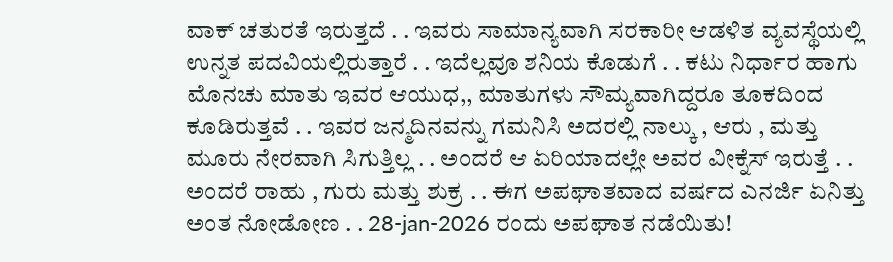ವಾಕ್ ಚತುರತೆ ಇರುತ್ತದೆ . . ಇವರು ಸಾಮಾನ್ಯವಾಗಿ ಸರಕಾರೀ ಆಡಳಿತ ವ್ಯವಸ್ಥೆಯಲ್ಲಿ ಉನ್ನತ ಪದವಿಯಲ್ಲಿರುತ್ತಾರೆ . . ಇದೆಲ್ಲವೂ ಶನಿಯ ಕೊಡುಗೆ . . ಕಟು ನಿರ್ಧಾರ ಹಾಗು ಮೊನಚು ಮಾತು ಇವರ ಆಯುಧ,, ಮಾತುಗಳು ಸೌಮ್ಯವಾಗಿದ್ದರೂ ತೂಕದಿಂದ ಕೂಡಿರುತ್ತವೆ . . ಇವರ ಜನ್ಮದಿನವನ್ನು ಗಮನಿಸಿ ಅದರಲ್ಲಿ ನಾಲ್ಕು , ಆರು , ಮತ್ತು ಮೂರು ನೇರವಾಗಿ ಸಿಗುತ್ತಿಲ್ಲ . . ಅಂದರೆ ಆ ಏರಿಯಾದಲ್ಲೇ ಅವರ ವೀಕ್ನೆಸ್ ಇರುತ್ತೆ . . ಅಂದರೆ ರಾಹು , ಗುರು ಮತ್ತು ಶುಕ್ರ . . ಈಗ ಅಪಘಾತವಾದ ವರ್ಷದ ಎನರ್ಜಿ ಏನಿತ್ತು ಅಂತ ನೋಡೋಣ . . 28-jan-2026 ರಂದು ಅಪಘಾತ ನಡೆಯಿತು!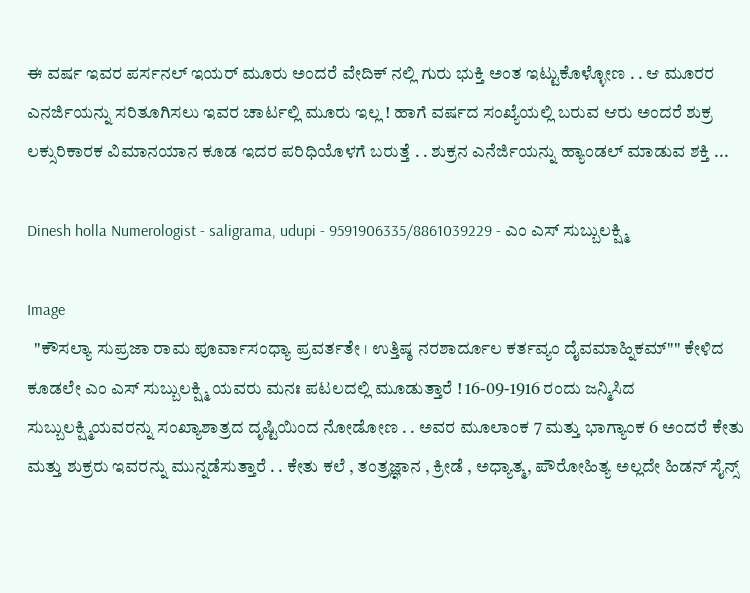ಈ ವರ್ಷ ಇವರ ಪರ್ಸನಲ್ ಇಯರ್ ಮೂರು ಅಂದರೆ ವೇದಿಕ್ ನಲ್ಲಿ ಗುರು ಭುಕ್ತಿ ಅಂತ ಇಟ್ಟುಕೊಳ್ಳೋಣ . . ಆ ಮೂರರ ಎನರ್ಜಿಯನ್ನು ಸರಿತೂಗಿಸಲು ಇವರ ಚಾರ್ಟಲ್ಲಿ ಮೂರು ಇಲ್ಲ ! ಹಾಗೆ ವರ್ಷದ ಸಂಖ್ಯೆಯಲ್ಲಿ ಬರುವ ಆರು ಅಂದರೆ ಶುಕ್ರ ಲಕ್ಸುರಿಕಾರಕ ವಿಮಾನಯಾನ ಕೂಡ ಇದರ ಪರಿಧಿಯೊಳಗೆ ಬರುತ್ತೆ . . ಶುಕ್ರನ ಎನೆರ್ಜಿಯನ್ನು ಹ್ಯಾಂಡಲ್ ಮಾಡುವ ಶಕ್ತಿ ...

Dinesh holla Numerologist - saligrama, udupi - 9591906335/8861039229 - ಎಂ ಎಸ್ ಸುಬ್ಬುಲಕ್ಷ್ಮಿ

Image
  "ಕೌಸಲ್ಯಾ ಸುಪ್ರಜಾ ರಾಮ ಪೂರ್ವಾಸಂಧ್ಯಾ ಪ್ರವರ್ತತೇ । ಉತ್ತಿಷ್ಠ ನರಶಾರ್ದೂಲ ಕರ್ತವ್ಯಂ ದೈವಮಾಹ್ನಿಕಮ್"" ಕೇಳಿದ ಕೂಡಲೇ ಎಂ ಎಸ್ ಸುಬ್ಬುಲಕ್ಷ್ಮಿ ಯವರು ಮನಃ ಪಟಲದಲ್ಲಿ ಮೂಡುತ್ತಾರೆ ! 16-09-1916 ರಂದು ಜನ್ಮಿಸಿದ ಸುಬ್ಬುಲಕ್ಷ್ಮಿಯವರನ್ನು ಸಂಖ್ಯಾಶಾತ್ರದ ದೃಷ್ಟಿಯಿಂದ ನೋಡೋಣ . . ಅವರ ಮೂಲಾಂಕ 7 ಮತ್ತು ಭಾಗ್ಯಾಂಕ 6 ಅಂದರೆ ಕೇತು ಮತ್ತು ಶುಕ್ರರು ಇವರನ್ನು ಮುನ್ನಡೆಸುತ್ತಾರೆ . . ಕೇತು ಕಲೆ , ತಂತ್ರಜ್ಞಾನ , ಕ್ರೀಡೆ , ಅಧ್ಯಾತ್ಮ, ಪೌರೋಹಿತ್ಯ ಅಲ್ಲದೇ ಹಿಡನ್ ಸೈನ್ಸ್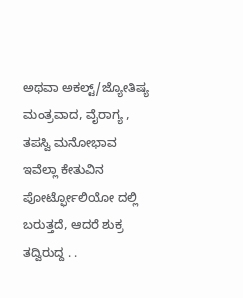ಅಥವಾ ಅಕಲ್ಟ್/ಜ್ಯೋತಿಷ್ಯ ಮಂತ್ರವಾದ, ವೈರಾಗ್ಯ , ತಪಸ್ವಿ ಮನೋಭಾವ ಇವೆಲ್ಲಾ ಕೇತುವಿನ ಪೋರ್ಟ್ಫೋಲಿಯೋ ದಲ್ಲಿ ಬರುತ್ತದೆ, ಆದರೆ ಶುಕ್ರ ತದ್ವಿರುದ್ದ . .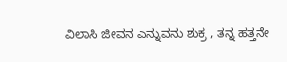ವಿಲಾಸಿ ಜೀವನ ಎನ್ನುವನು ಶುಕ್ರ , ತನ್ನ ಹತ್ತನೇ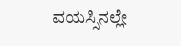ವಯಸ್ಸಿನಲ್ಲೇ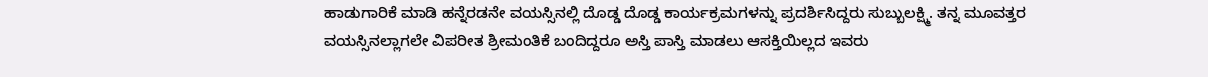ಹಾಡುಗಾರಿಕೆ ಮಾಡಿ ಹನ್ನೆರಡನೇ ವಯಸ್ಸಿನಲ್ಲಿ ದೊಡ್ಡ ದೊಡ್ಡ ಕಾರ್ಯಕ್ರಮಗಳನ್ನು ಪ್ರದರ್ಶಿಸಿದ್ದರು ಸುಬ್ಬುಲಕ್ಷ್ಮಿ. ತನ್ನ ಮೂವತ್ತರ ವಯಸ್ಸಿನಲ್ಲಾಗಲೇ ವಿಪರೀತ ಶ್ರೀಮಂತಿಕೆ ಬಂದಿದ್ದರೂ ಅಸ್ತಿ ಪಾಸ್ತಿ ಮಾಡಲು ಆಸಕ್ತಿಯಿಲ್ಲದ ಇವರು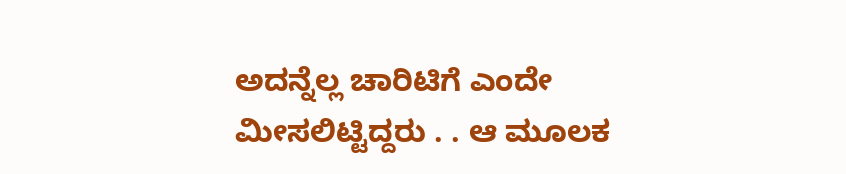ಅದನ್ನೆಲ್ಲ ಚಾರಿಟಿಗೆ ಎಂದೇ ಮೀಸಲಿಟ್ಟಿದ್ದರು . . ಆ ಮೂಲಕ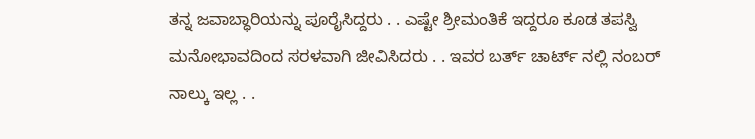ತನ್ನ ಜವಾಬ್ಧಾರಿಯನ್ನು ಪೂರೈಸಿದ್ದರು . . ಎಷ್ಟೇ ಶ್ರೀಮಂತಿಕೆ ಇದ್ದರೂ ಕೂಡ ತಪಸ್ವಿ ಮನೋಭಾವದಿಂದ ಸರಳವಾಗಿ ಜೀವಿಸಿದರು . . ಇವರ ಬರ್ತ್ ಚಾರ್ಟ್ ನಲ್ಲಿ ನಂಬರ್ ನಾಲ್ಕು ಇಲ್ಲ . .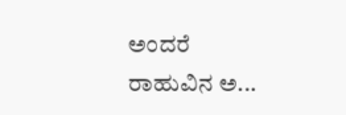ಅಂದರೆ ರಾಹುವಿನ ಅ...